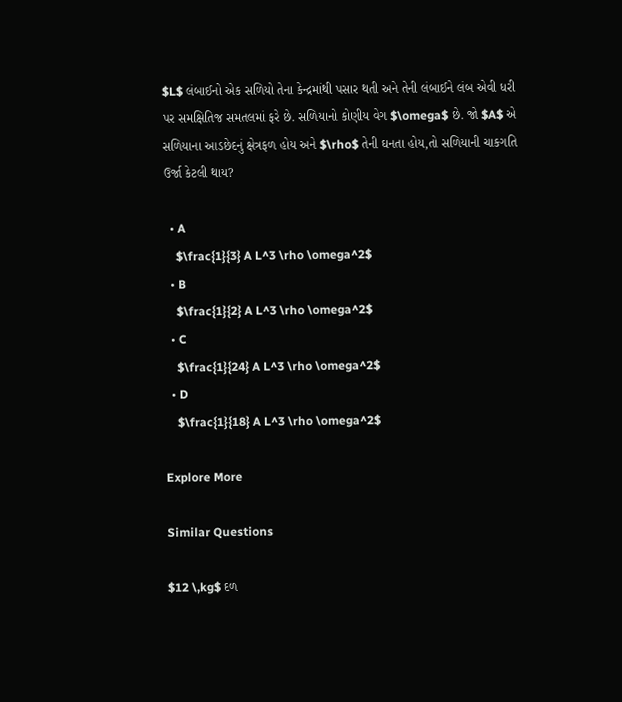$L$ લંબાઈનો એક સળિયો તેના કેન્દ્રમાંથી પસાર થતી અને તેની લંબાઈને લંબ એવી ધરી પર સમક્ષિતિજ સમતલમાં ફરે છે. સળિયાનો કોણીય વેગ $\omega$ છે. જો $A$ એ સળિયાના આડછેદનું ક્ષેત્રફળ હોય અને $\rho$ તેની ઘનતા હોય,તો સળિયાની ચાકગતિ ઉર્જા કેટલી થાય?

  • A
    $\frac{1}{3} A L^3 \rho \omega^2$
  • B
    $\frac{1}{2} A L^3 \rho \omega^2$
  • C
    $\frac{1}{24} A L^3 \rho \omega^2$
  • D
    $\frac{1}{18} A L^3 \rho \omega^2$

Explore More

Similar Questions

$12 \,kg$ દળ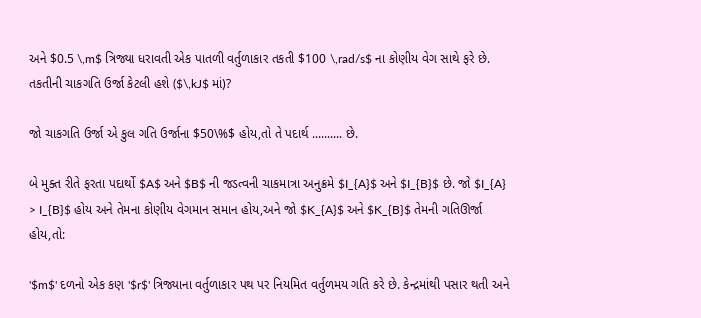અને $0.5 \,m$ ત્રિજ્યા ધરાવતી એક પાતળી વર્તુળાકાર તકતી $100 \,rad/s$ ના કોણીય વેગ સાથે ફરે છે. તકતીની ચાકગતિ ઉર્જા કેટલી હશે ($\,kJ$ માં)?

જો ચાકગતિ ઉર્જા એ કુલ ગતિ ઉર્જાના $50\%$ હોય,તો તે પદાર્થ .......... છે.

બે મુક્ત રીતે ફરતા પદાર્થો $A$ અને $B$ ની જડત્વની ચાકમાત્રા અનુક્રમે $I_{A}$ અને $I_{B}$ છે. જો $I_{A} > I_{B}$ હોય અને તેમના કોણીય વેગમાન સમાન હોય,અને જો $K_{A}$ અને $K_{B}$ તેમની ગતિઊર્જા હોય,તો:

'$m$' દળનો એક કણ '$r$' ત્રિજ્યાના વર્તુળાકાર પથ પર નિયમિત વર્તુળમય ગતિ કરે છે. કેન્દ્રમાંથી પસાર થતી અને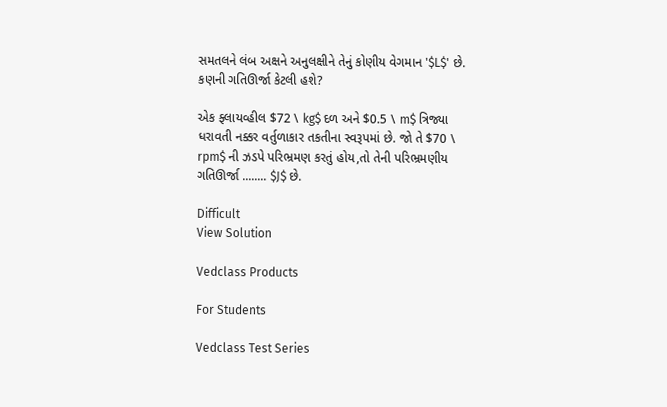સમતલને લંબ અક્ષને અનુલક્ષીને તેનું કોણીય વેગમાન '$L$' છે. કણની ગતિઊર્જા કેટલી હશે?

એક ફ્લાયવ્હીલ $72 \ kg$ દળ અને $0.5 \ m$ ત્રિજ્યા ધરાવતી નક્કર વર્તુળાકાર તકતીના સ્વરૂપમાં છે. જો તે $70 \ rpm$ ની ઝડપે પરિભ્રમણ કરતું હોય,તો તેની પરિભ્રમણીય ગતિઊર્જા ........ $J$ છે.

Difficult
View Solution

Vedclass Products

For Students

Vedclass Test Series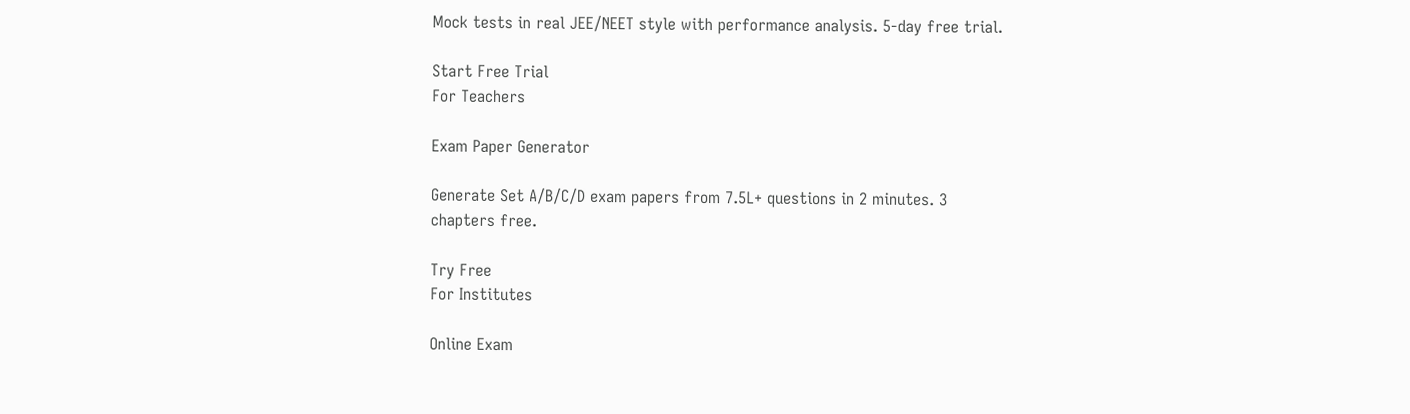Mock tests in real JEE/NEET style with performance analysis. 5-day free trial.

Start Free Trial
For Teachers

Exam Paper Generator

Generate Set A/B/C/D exam papers from 7.5L+ questions in 2 minutes. 3 chapters free.

Try Free
For Institutes

Online Exam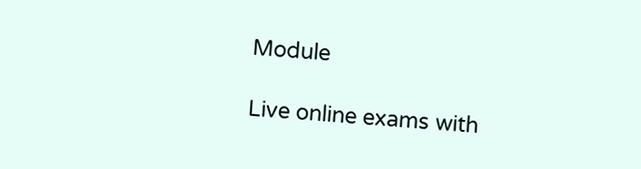Module

Live online exams with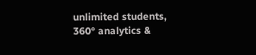unlimited students, 360° analytics &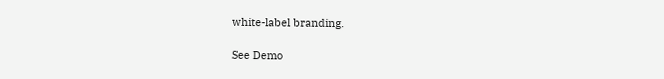white-label branding.

See Demo